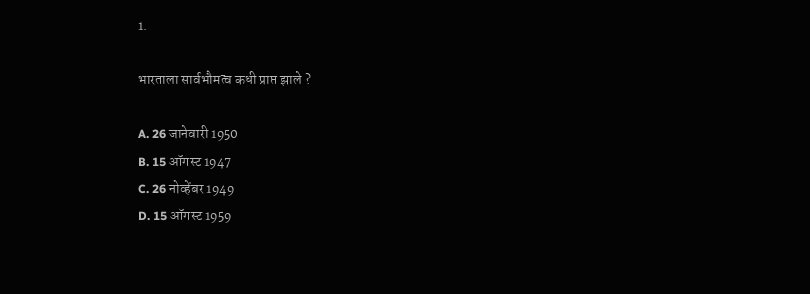1.

भारताला सार्वभौमत्व कधी प्राप्त झाले ?

A. 26 जानेवारी 1950
B. 15 ऑगस्ट 1947
C. 26 नोव्हेंबर 1949
D. 15 ऑगस्ट 1959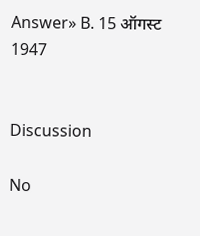Answer» B. 15 ऑगस्ट 1947


Discussion

No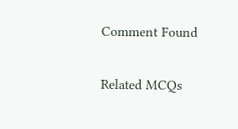Comment Found

Related MCQs